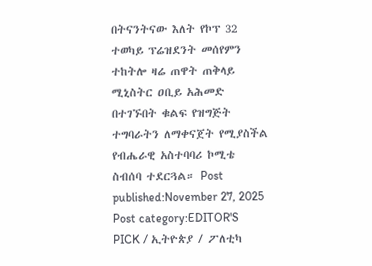በትናንትናው እለት የኮፕ 32 ተወካይ ፕሬዝደንት መሰየምን ተከትሎ ዛሬ ጠዋት ጠቅላይ ሚኒስትር ዐቢይ አሕመድ በተገኙበት ቁልፍ የዝግጅት ተግባራትን ለማቀናጀት የሚያስችል የብሔራዊ አስተባባሪ ኮሚቴ ስብሰባ ተደርጓል። Post published:November 27, 2025 Post category:EDITOR'S PICK / ኢትዮጵያ / ፖለቲካ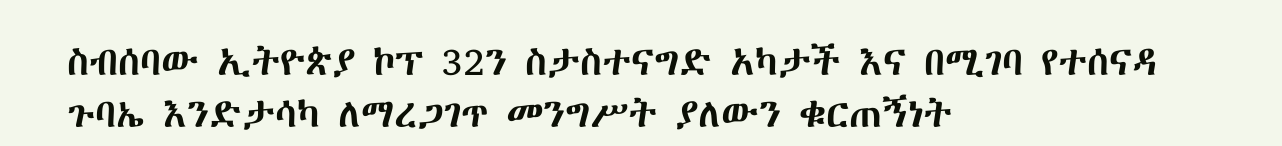ስብሰባው ኢትዮጵያ ኮፕ 32ን ስታስተናግድ አካታች እና በሚገባ የተሰናዳ ጉባኤ እንድታሳካ ለማረጋገጥ መንግሥት ያለውን ቁርጠኝነት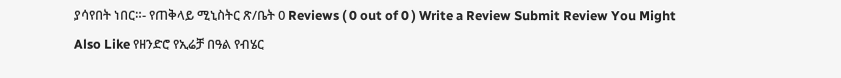ያሳየበት ነበር።- የጠቅላይ ሚኒስትር ጽ/ቤት 0 Reviews ( 0 out of 0 ) Write a Review Submit Review You Might Also Like የዘንድሮ የኢሬቻ በዓል የብሄር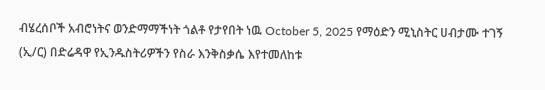ብሄረሰቦች አብሮነትና ወንድማማችነት ጎልቶ የታየበት ነዉ October 5, 2025 የማዕድን ሚኒስትር ሀብታሙ ተገኝ (ኢ/ር) በድሬዳዋ የኢንዱስትሪዎችን የስራ እንቅስቃሴ እየተመለከቱ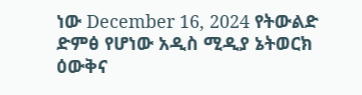ነው December 16, 2024 የትውልድ ድምፅ የሆነው አዲስ ሚዲያ ኔትወርክ ዕውቅና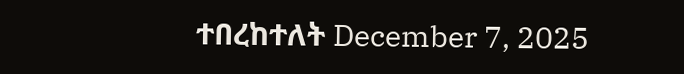ተበረከተለት December 7, 2025